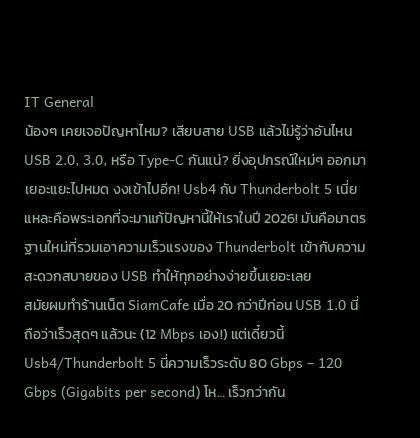IT General
น้องๆ เคยเจอปัญหาไหม? เสียบสาย USB แล้วไม่รู้ว่าอันไหน USB 2.0, 3.0, หรือ Type-C กันแน่? ยิ่งอุปกรณ์ใหม่ๆ ออกมาเยอะแยะไปหมด งงเข้าไปอีก! Usb4 กับ Thunderbolt 5 เนี่ยแหละคือพระเอกที่จะมาแก้ปัญหานี้ให้เราในปี 2026! มันคือมาตรฐานใหม่ที่รวมเอาความเร็วแรงของ Thunderbolt เข้ากับความสะดวกสบายของ USB ทำให้ทุกอย่างง่ายขึ้นเยอะเลย
สมัยผมทำร้านเน็ต SiamCafe เมื่อ 20 กว่าปีก่อน USB 1.0 นี่ถือว่าเร็วสุดๆ แล้วนะ (12 Mbps เอง!) แต่เดี๋ยวนี้ Usb4/Thunderbolt 5 นี่ความเร็วระดับ 80 Gbps – 120 Gbps (Gigabits per second) โห… เร็วกว่ากัน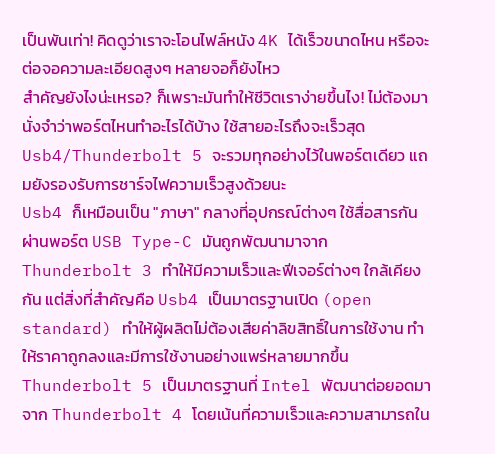เป็นพันเท่า! คิดดูว่าเราจะโอนไฟล์หนัง 4K ได้เร็วขนาดไหน หรือจะต่อจอความละเอียดสูงๆ หลายจอก็ยังไหว
สำคัญยังไงน่ะเหรอ? ก็เพราะมันทำให้ชีวิตเราง่ายขึ้นไง! ไม่ต้องมานั่งจำว่าพอร์ตไหนทำอะไรได้บ้าง ใช้สายอะไรถึงจะเร็วสุด Usb4/Thunderbolt 5 จะรวมทุกอย่างไว้ในพอร์ตเดียว แถมยังรองรับการชาร์จไฟความเร็วสูงด้วยนะ
Usb4 ก็เหมือนเป็น "ภาษา" กลางที่อุปกรณ์ต่างๆ ใช้สื่อสารกันผ่านพอร์ต USB Type-C มันถูกพัฒนามาจาก Thunderbolt 3 ทำให้มีความเร็วและฟีเจอร์ต่างๆ ใกล้เคียงกัน แต่สิ่งที่สำคัญคือ Usb4 เป็นมาตรฐานเปิด (open standard) ทำให้ผู้ผลิตไม่ต้องเสียค่าลิขสิทธิ์ในการใช้งาน ทำให้ราคาถูกลงและมีการใช้งานอย่างแพร่หลายมากขึ้น
Thunderbolt 5 เป็นมาตรฐานที่ Intel พัฒนาต่อยอดมาจาก Thunderbolt 4 โดยเน้นที่ความเร็วและความสามารถใน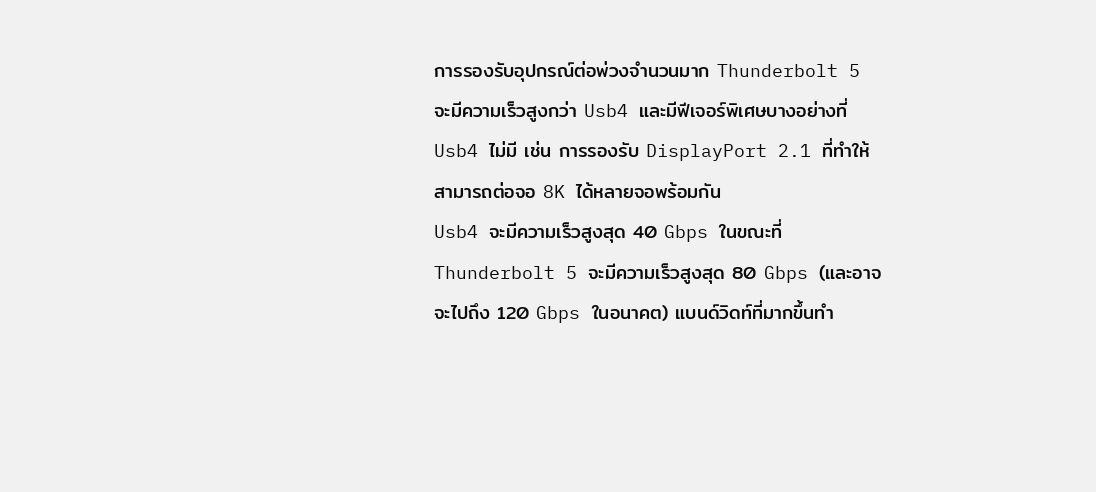การรองรับอุปกรณ์ต่อพ่วงจำนวนมาก Thunderbolt 5 จะมีความเร็วสูงกว่า Usb4 และมีฟีเจอร์พิเศษบางอย่างที่ Usb4 ไม่มี เช่น การรองรับ DisplayPort 2.1 ที่ทำให้สามารถต่อจอ 8K ได้หลายจอพร้อมกัน
Usb4 จะมีความเร็วสูงสุด 40 Gbps ในขณะที่ Thunderbolt 5 จะมีความเร็วสูงสุด 80 Gbps (และอาจจะไปถึง 120 Gbps ในอนาคต) แบนด์วิดท์ที่มากขึ้นทำ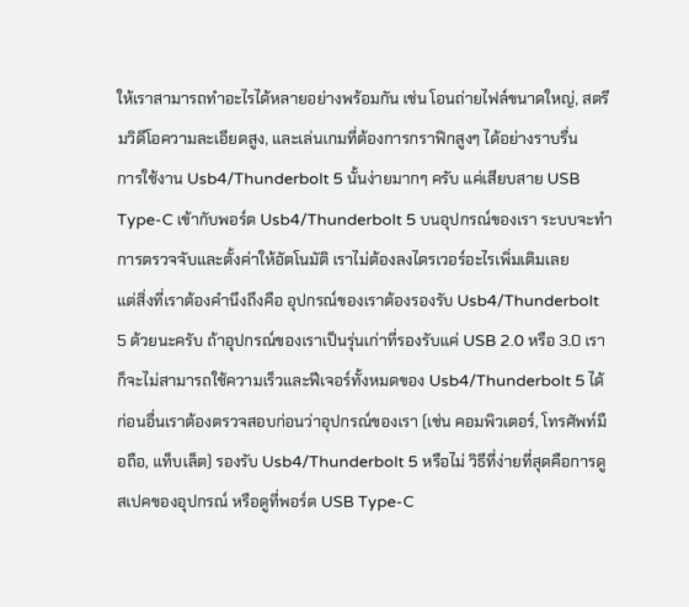ให้เราสามารถทำอะไรได้หลายอย่างพร้อมกัน เช่น โอนถ่ายไฟล์ขนาดใหญ่, สตรีมวิดีโอความละเอียดสูง, และเล่นเกมที่ต้องการกราฟิกสูงๆ ได้อย่างราบรื่น
การใช้งาน Usb4/Thunderbolt 5 นั้นง่ายมากๆ ครับ แค่เสียบสาย USB Type-C เข้ากับพอร์ต Usb4/Thunderbolt 5 บนอุปกรณ์ของเรา ระบบจะทำการตรวจจับและตั้งค่าให้อัตโนมัติ เราไม่ต้องลงไดรเวอร์อะไรเพิ่มเติมเลย
แต่สิ่งที่เราต้องคำนึงถึงคือ อุปกรณ์ของเราต้องรองรับ Usb4/Thunderbolt 5 ด้วยนะครับ ถ้าอุปกรณ์ของเราเป็นรุ่นเก่าที่รองรับแค่ USB 2.0 หรือ 3.0 เราก็จะไม่สามารถใช้ความเร็วและฟีเจอร์ทั้งหมดของ Usb4/Thunderbolt 5 ได้
ก่อนอื่นเราต้องตรวจสอบก่อนว่าอุปกรณ์ของเรา (เช่น คอมพิวเตอร์, โทรศัพท์มือถือ, แท็บเล็ต) รองรับ Usb4/Thunderbolt 5 หรือไม่ วิธีที่ง่ายที่สุดคือการดูสเปคของอุปกรณ์ หรือดูที่พอร์ต USB Type-C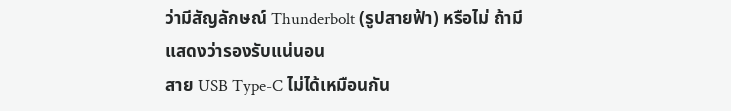ว่ามีสัญลักษณ์ Thunderbolt (รูปสายฟ้า) หรือไม่ ถ้ามีแสดงว่ารองรับแน่นอน
สาย USB Type-C ไม่ได้เหมือนกัน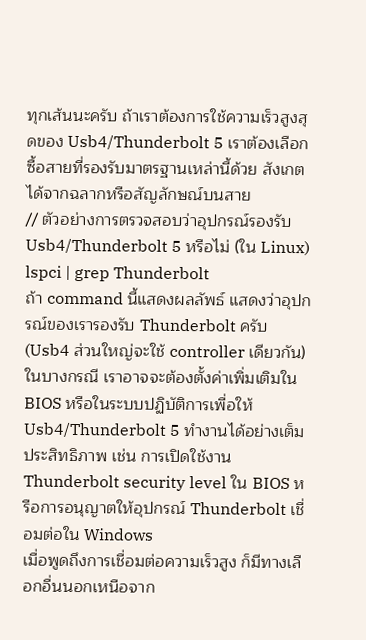ทุกเส้นนะครับ ถ้าเราต้องการใช้ความเร็วสูงสุดของ Usb4/Thunderbolt 5 เราต้องเลือกซื้อสายที่รองรับมาตรฐานเหล่านี้ด้วย สังเกตได้จากฉลากหรือสัญลักษณ์บนสาย
// ตัวอย่างการตรวจสอบว่าอุปกรณ์รองรับ Usb4/Thunderbolt 5 หรือไม่ (ใน Linux)
lspci | grep Thunderbolt
ถ้า command นี้แสดงผลลัพธ์ แสดงว่าอุปกรณ์ของเรารองรับ Thunderbolt ครับ (Usb4 ส่วนใหญ่จะใช้ controller เดียวกัน)
ในบางกรณี เราอาจจะต้องตั้งค่าเพิ่มเติมใน BIOS หรือในระบบปฏิบัติการเพื่อให้ Usb4/Thunderbolt 5 ทำงานได้อย่างเต็มประสิทธิภาพ เช่น การเปิดใช้งาน Thunderbolt security level ใน BIOS หรือการอนุญาตให้อุปกรณ์ Thunderbolt เชื่อมต่อใน Windows
เมื่อพูดถึงการเชื่อมต่อความเร็วสูง ก็มีทางเลือกอื่นนอกเหนือจาก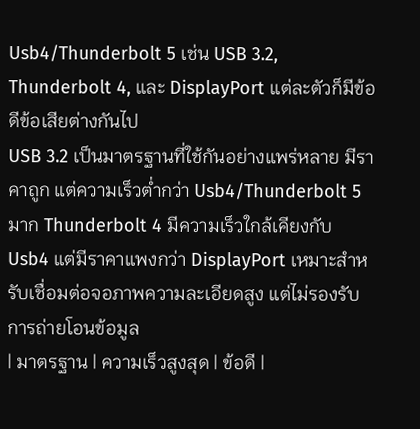Usb4/Thunderbolt 5 เช่น USB 3.2, Thunderbolt 4, และ DisplayPort แต่ละตัวก็มีข้อดีข้อเสียต่างกันไป
USB 3.2 เป็นมาตรฐานที่ใช้กันอย่างแพร่หลาย มีราคาถูก แต่ความเร็วต่ำกว่า Usb4/Thunderbolt 5 มาก Thunderbolt 4 มีความเร็วใกล้เคียงกับ Usb4 แต่มีราคาแพงกว่า DisplayPort เหมาะสำหรับเชื่อมต่อจอภาพความละเอียดสูง แต่ไม่รองรับการถ่ายโอนข้อมูล
| มาตรฐาน | ความเร็วสูงสุด | ข้อดี |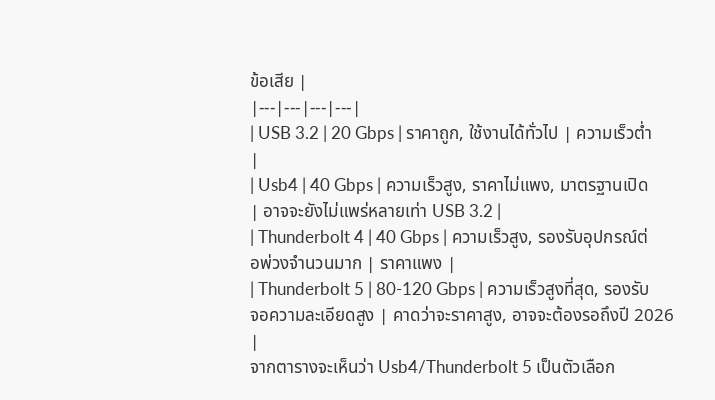ข้อเสีย |
|---|---|---|---|
| USB 3.2 | 20 Gbps | ราคาถูก, ใช้งานได้ทั่วไป | ความเร็วต่ำ |
| Usb4 | 40 Gbps | ความเร็วสูง, ราคาไม่แพง, มาตรฐานเปิด | อาจจะยังไม่แพร่หลายเท่า USB 3.2 |
| Thunderbolt 4 | 40 Gbps | ความเร็วสูง, รองรับอุปกรณ์ต่อพ่วงจำนวนมาก | ราคาแพง |
| Thunderbolt 5 | 80-120 Gbps | ความเร็วสูงที่สุด, รองรับจอความละเอียดสูง | คาดว่าจะราคาสูง, อาจจะต้องรอถึงปี 2026 |
จากตารางจะเห็นว่า Usb4/Thunderbolt 5 เป็นตัวเลือก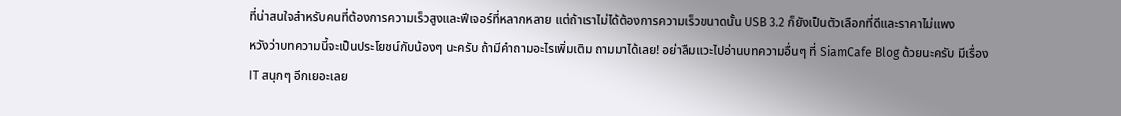ที่น่าสนใจสำหรับคนที่ต้องการความเร็วสูงและฟีเจอร์ที่หลากหลาย แต่ถ้าเราไม่ได้ต้องการความเร็วขนาดนั้น USB 3.2 ก็ยังเป็นตัวเลือกที่ดีและราคาไม่แพง
หวังว่าบทความนี้จะเป็นประโยชน์กับน้องๆ นะครับ ถ้ามีคำถามอะไรเพิ่มเติม ถามมาได้เลย! อย่าลืมแวะไปอ่านบทความอื่นๆ ที่ SiamCafe Blog ด้วยนะครับ มีเรื่อง IT สนุกๆ อีกเยอะเลย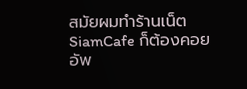สมัยผมทำร้านเน็ต SiamCafe ก็ต้องคอยอัพ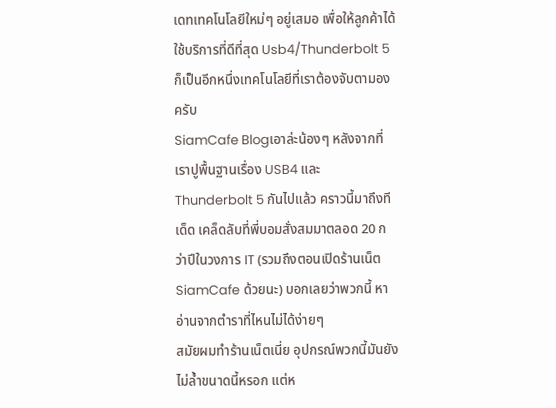เดทเทคโนโลยีใหม่ๆ อยู่เสมอ เพื่อให้ลูกค้าได้ใช้บริการที่ดีที่สุด Usb4/Thunderbolt 5 ก็เป็นอีกหนึ่งเทคโนโลยีที่เราต้องจับตามองครับ
SiamCafe Blogเอาล่ะน้องๆ หลังจากที่เราปูพื้นฐานเรื่อง USB4 และ Thunderbolt 5 กันไปแล้ว คราวนี้มาถึงทีเด็ด เคล็ดลับที่พี่บอมสั่งสมมาตลอด 20 กว่าปีในวงการ IT (รวมถึงตอนเปิดร้านเน็ต SiamCafe ด้วยนะ) บอกเลยว่าพวกนี้ หาอ่านจากตำราที่ไหนไม่ได้ง่ายๆ
สมัยผมทำร้านเน็ตเนี่ย อุปกรณ์พวกนี้มันยังไม่ล้ำขนาดนี้หรอก แต่ห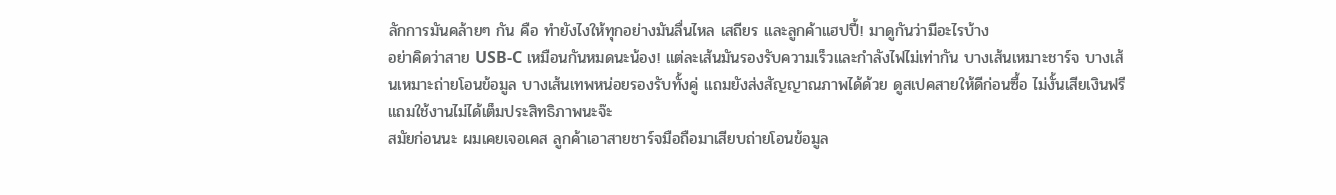ลักการมันคล้ายๆ กัน คือ ทำยังไงให้ทุกอย่างมันลื่นไหล เสถียร และลูกค้าแฮปปี้! มาดูกันว่ามีอะไรบ้าง
อย่าคิดว่าสาย USB-C เหมือนกันหมดนะน้อง! แต่ละเส้นมันรองรับความเร็วและกำลังไฟไม่เท่ากัน บางเส้นเหมาะชาร์จ บางเส้นเหมาะถ่ายโอนข้อมูล บางเส้นเทพหน่อยรองรับทั้งคู่ แถมยังส่งสัญญาณภาพได้ด้วย ดูสเปคสายให้ดีก่อนซื้อ ไม่งั้นเสียเงินฟรีแถมใช้งานไม่ได้เต็มประสิทธิภาพนะจ๊ะ
สมัยก่อนนะ ผมเคยเจอเคส ลูกค้าเอาสายชาร์จมือถือมาเสียบถ่ายโอนข้อมูล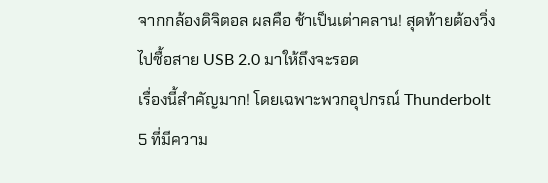จากกล้องดิจิตอล ผลคือ ช้าเป็นเต่าคลาน! สุดท้ายต้องวิ่งไปซื้อสาย USB 2.0 มาให้ถึงจะรอด
เรื่องนี้สำคัญมาก! โดยเฉพาะพวกอุปกรณ์ Thunderbolt 5 ที่มีความ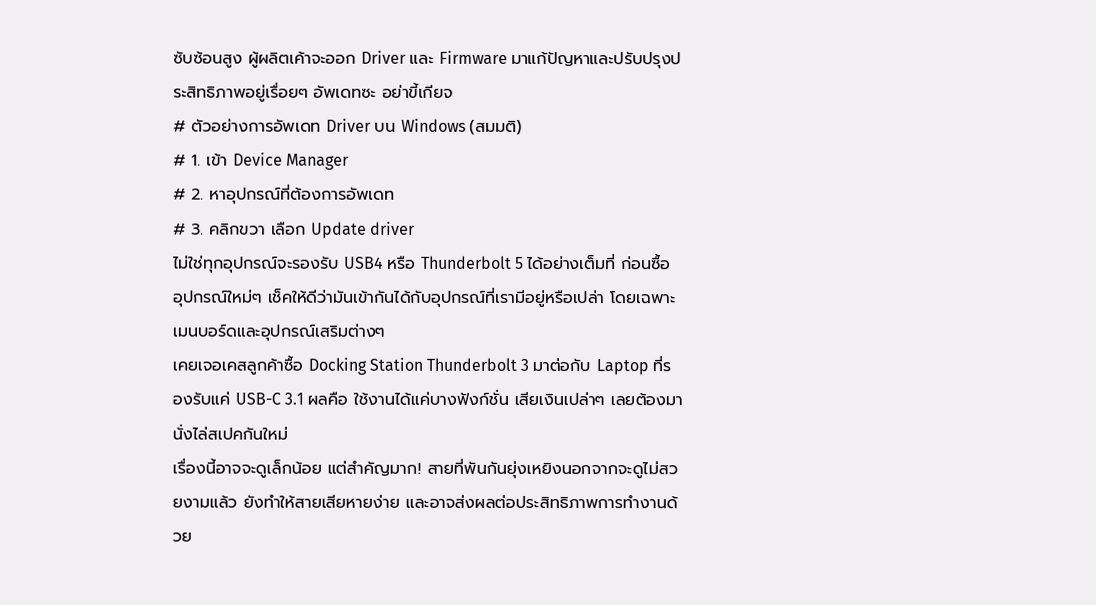ซับซ้อนสูง ผู้ผลิตเค้าจะออก Driver และ Firmware มาแก้ปัญหาและปรับปรุงประสิทธิภาพอยู่เรื่อยๆ อัพเดทซะ อย่าขี้เกียจ
# ตัวอย่างการอัพเดท Driver บน Windows (สมมติ)
# 1. เข้า Device Manager
# 2. หาอุปกรณ์ที่ต้องการอัพเดท
# 3. คลิกขวา เลือก Update driver
ไม่ใช่ทุกอุปกรณ์จะรองรับ USB4 หรือ Thunderbolt 5 ได้อย่างเต็มที่ ก่อนซื้ออุปกรณ์ใหม่ๆ เช็คให้ดีว่ามันเข้ากันได้กับอุปกรณ์ที่เรามีอยู่หรือเปล่า โดยเฉพาะเมนบอร์ดและอุปกรณ์เสริมต่างๆ
เคยเจอเคสลูกค้าซื้อ Docking Station Thunderbolt 3 มาต่อกับ Laptop ที่รองรับแค่ USB-C 3.1 ผลคือ ใช้งานได้แค่บางฟังก์ชั่น เสียเงินเปล่าๆ เลยต้องมานั่งไล่สเปคกันใหม่
เรื่องนี้อาจจะดูเล็กน้อย แต่สำคัญมาก! สายที่พันกันยุ่งเหยิงนอกจากจะดูไม่สวยงามแล้ว ยังทำให้สายเสียหายง่าย และอาจส่งผลต่อประสิทธิภาพการทำงานด้วย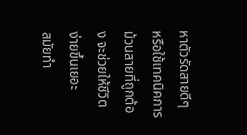หาตัวรัดสายดีๆ หรือใช้เทคนิคการม้วนสายที่ถูกต้อง จะช่วยให้ชีวิตง่ายขึ้นเยอะ
สมัยทำ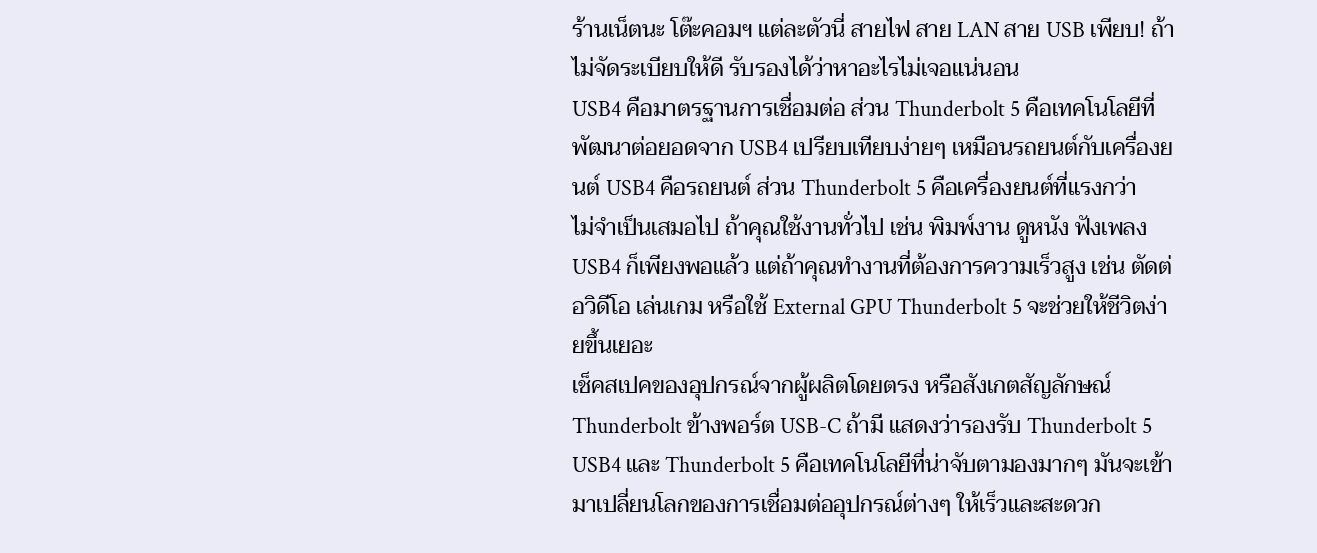ร้านเน็ตนะ โต๊ะคอมฯ แต่ละตัวนี่ สายไฟ สาย LAN สาย USB เพียบ! ถ้าไม่จัดระเบียบให้ดี รับรองได้ว่าหาอะไรไม่เจอแน่นอน
USB4 คือมาตรฐานการเชื่อมต่อ ส่วน Thunderbolt 5 คือเทคโนโลยีที่พัฒนาต่อยอดจาก USB4 เปรียบเทียบง่ายๆ เหมือนรถยนต์กับเครื่องยนต์ USB4 คือรถยนต์ ส่วน Thunderbolt 5 คือเครื่องยนต์ที่แรงกว่า
ไม่จำเป็นเสมอไป ถ้าคุณใช้งานทั่วไป เช่น พิมพ์งาน ดูหนัง ฟังเพลง USB4 ก็เพียงพอแล้ว แต่ถ้าคุณทำงานที่ต้องการความเร็วสูง เช่น ตัดต่อวิดีโอ เล่นเกม หรือใช้ External GPU Thunderbolt 5 จะช่วยให้ชีวิตง่ายขึ้นเยอะ
เช็คสเปคของอุปกรณ์จากผู้ผลิตโดยตรง หรือสังเกตสัญลักษณ์ Thunderbolt ข้างพอร์ต USB-C ถ้ามี แสดงว่ารองรับ Thunderbolt 5
USB4 และ Thunderbolt 5 คือเทคโนโลยีที่น่าจับตามองมากๆ มันจะเข้ามาเปลี่ยนโลกของการเชื่อมต่ออุปกรณ์ต่างๆ ให้เร็วและสะดวก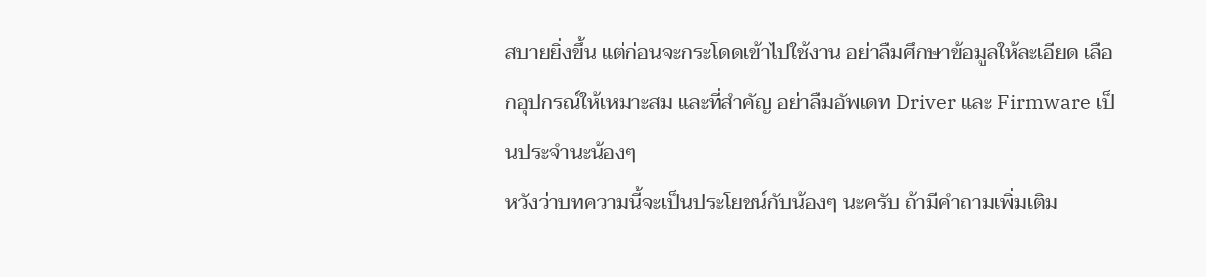สบายยิ่งขึ้น แต่ก่อนจะกระโดดเข้าไปใช้งาน อย่าลืมศึกษาข้อมูลให้ละเอียด เลือกอุปกรณ์ให้เหมาะสม และที่สำคัญ อย่าลืมอัพเดท Driver และ Firmware เป็นประจำนะน้องๆ
หวังว่าบทความนี้จะเป็นประโยชน์กับน้องๆ นะครับ ถ้ามีคำถามเพิ่มเติม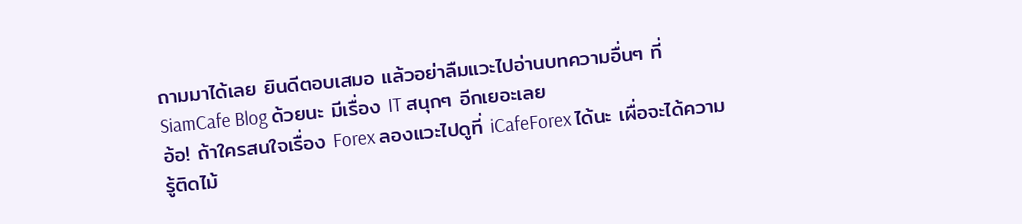ถามมาได้เลย ยินดีตอบเสมอ แล้วอย่าลืมแวะไปอ่านบทความอื่นๆ ที่ SiamCafe Blog ด้วยนะ มีเรื่อง IT สนุกๆ อีกเยอะเลย
อ้อ! ถ้าใครสนใจเรื่อง Forex ลองแวะไปดูที่ iCafeForex ได้นะ เผื่อจะได้ความรู้ติดไม้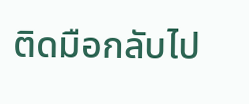ติดมือกลับไป